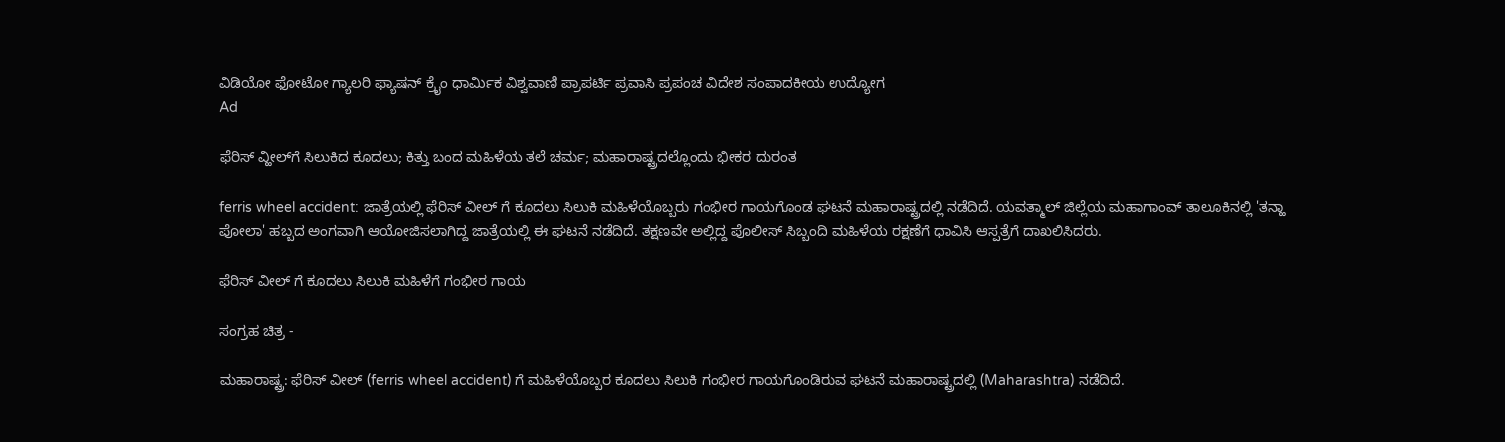ವಿಡಿಯೋ ಫೋಟೋ ಗ್ಯಾಲರಿ ಫ್ಯಾಷನ್ ಕ್ರೈಂ ಧಾರ್ಮಿಕ ವಿಶ್ವವಾಣಿ ಪ್ರಾಪರ್ಟಿ ಪ್ರವಾಸಿ ಪ್ರಪಂಚ ವಿದೇಶ ಸಂಪಾದಕೀಯ ಉದ್ಯೋಗ
Ad

ಫೆರಿಸ್ ವ್ಹೀಲ್‌ಗೆ ಸಿಲುಕಿದ ಕೂದಲು; ಕಿತ್ತು ಬಂದ ಮಹಿಳೆಯ ತಲೆ ಚರ್ಮ; ಮಹಾರಾಷ್ಟ್ರದಲ್ಲೊಂದು ಭೀಕರ ದುರಂತ

ferris wheel accident: ಜಾತ್ರೆಯಲ್ಲಿ ಫೆರಿಸ್ ವೀಲ್ ಗೆ ಕೂದಲು ಸಿಲುಕಿ ಮಹಿಳೆಯೊಬ್ಬರು ಗಂಭೀರ ಗಾಯಗೊಂಡ ಘಟನೆ ಮಹಾರಾಷ್ಟ್ರದಲ್ಲಿ ನಡೆದಿದೆ. ಯವತ್ಮಾಲ್ ಜಿಲ್ಲೆಯ ಮಹಾಗಾಂವ್ ತಾಲೂಕಿನಲ್ಲಿ 'ತನ್ಹಾ ಪೋಲಾ' ಹಬ್ಬದ ಅಂಗವಾಗಿ ಆಯೋಜಿಸಲಾಗಿದ್ದ ಜಾತ್ರೆಯಲ್ಲಿ ಈ ಘಟನೆ ನಡೆದಿದೆ. ತಕ್ಷಣವೇ ಅಲ್ಲಿದ್ದ ಪೊಲೀಸ್ ಸಿಬ್ಬಂದಿ ಮಹಿಳೆಯ ರಕ್ಷಣೆಗೆ ಧಾವಿಸಿ ಆಸ್ಪತ್ರೆಗೆ ದಾಖಲಿಸಿದರು.

ಫೆರಿಸ್ ವೀಲ್ ಗೆ ಕೂದಲು ಸಿಲುಕಿ ಮಹಿಳೆಗೆ ಗಂಭೀರ ಗಾಯ

ಸಂಗ್ರಹ ಚಿತ್ರ -

ಮಹಾರಾಷ್ಟ್ರ: ಫೆರಿಸ್ ವೀಲ್ (ferris wheel accident) ಗೆ ಮಹಿಳೆಯೊಬ್ಬರ ಕೂದಲು ಸಿಲುಕಿ ಗಂಭೀರ ಗಾಯಗೊಂಡಿರುವ ಘಟನೆ ಮಹಾರಾಷ್ಟ್ರದಲ್ಲಿ (Maharashtra) ನಡೆದಿದೆ.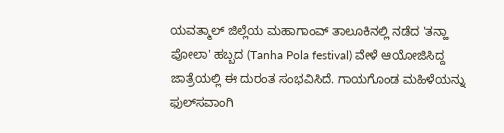ಯವತ್ಮಾಲ್ ಜಿಲ್ಲೆಯ ಮಹಾಗಾಂವ್ ತಾಲೂಕಿನಲ್ಲಿ ನಡೆದ 'ತನ್ಹಾ ಪೋಲಾ' ಹಬ್ಬದ (Tanha Pola festival) ವೇಳೆ ಆಯೋಜಿಸಿದ್ದ ಜಾತ್ರೆಯಲ್ಲಿ ಈ ದುರಂತ ಸಂಭವಿಸಿದೆ. ಗಾಯಗೊಂಡ ಮಹಿಳೆಯನ್ನು ಫುಲ್‌ಸವಾಂಗಿ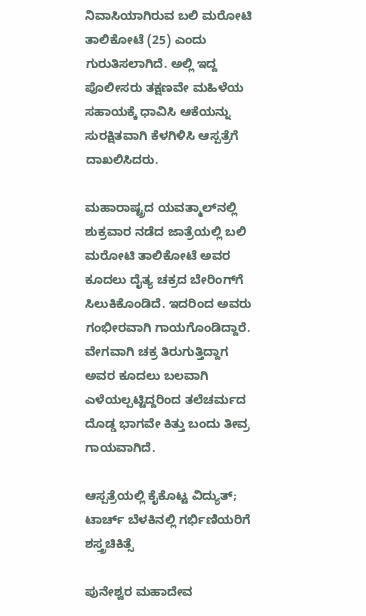ನಿವಾಸಿಯಾಗಿರುವ ಬಲಿ ಮರೋಟಿ ತಾಲಿಕೋಟೆ (25) ಎಂದು ಗುರುತಿಸಲಾಗಿದೆ. ಅಲ್ಲಿ ಇದ್ದ ಪೊಲೀಸರು ತಕ್ಷಣವೇ ಮಹಿಳೆಯ ಸಹಾಯಕ್ಕೆ ಧಾವಿಸಿ ಆಕೆಯನ್ನು ಸುರಕ್ಷಿತವಾಗಿ ಕೆಳಗಿಳಿಸಿ ಆಸ್ಪತ್ರೆಗೆ ದಾಖಲಿಸಿದರು.

ಮಹಾರಾಷ್ಟ್ರದ ಯವತ್ಮಾಲ್‌ನಲ್ಲಿ ಶುಕ್ರವಾರ ನಡೆದ ಜಾತ್ರೆಯಲ್ಲಿ ಬಲಿ ಮರೋಟಿ ತಾಲಿಕೋಟೆ ಅವರ ಕೂದಲು ದೈತ್ಯ ಚಕ್ರದ ಬೇರಿಂಗ್‌ಗೆ ಸಿಲುಕಿಕೊಂಡಿದೆ. ಇದರಿಂದ ಅವರು ಗಂಭೀರವಾಗಿ ಗಾಯಗೊಂಡಿದ್ದಾರೆ. ವೇಗವಾಗಿ ಚಕ್ರ ತಿರುಗುತ್ತಿದ್ದಾಗ ಅವರ ಕೂದಲು ಬಲವಾಗಿ ಎಳೆಯಲ್ಪಟ್ಟಿದ್ದರಿಂದ ತಲೆಚರ್ಮದ ದೊಡ್ಡ ಭಾಗವೇ ಕಿತ್ತು ಬಂದು ತೀವ್ರ ಗಾಯವಾಗಿದೆ.

ಆಸ್ಪತ್ರೆಯಲ್ಲಿ ಕೈಕೊಟ್ಟ ವಿದ್ಯುತ್‌; ಟಾರ್ಚ್ ಬೆಳಕಿನಲ್ಲಿ ಗರ್ಭಿಣಿಯರಿಗೆ ಶಸ್ತ್ರಚಿಕಿತ್ಸೆ

ಪುನೇಶ್ವರ ಮಹಾದೇವ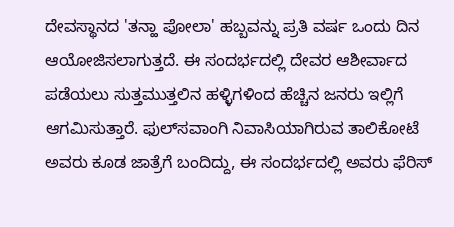ದೇವಸ್ಥಾನದ 'ತನ್ಹಾ ಪೋಲಾ' ಹಬ್ಬವನ್ನು ಪ್ರತಿ ವರ್ಷ ಒಂದು ದಿನ ಆಯೋಜಿಸಲಾಗುತ್ತದೆ. ಈ ಸಂದರ್ಭದಲ್ಲಿ ದೇವರ ಆಶೀರ್ವಾದ ಪಡೆಯಲು ಸುತ್ತಮುತ್ತಲಿನ ಹಳ್ಳಿಗಳಿಂದ ಹೆಚ್ಚಿನ ಜನರು ಇಲ್ಲಿಗೆ ಆಗಮಿಸುತ್ತಾರೆ. ಫುಲ್‌ಸವಾಂಗಿ ನಿವಾಸಿಯಾಗಿರುವ ತಾಲಿಕೋಟೆ ಅವರು ಕೂಡ ಜಾತ್ರೆಗೆ ಬಂದಿದ್ದು, ಈ ಸಂದರ್ಭದಲ್ಲಿ ಅವರು ಫೆರಿಸ್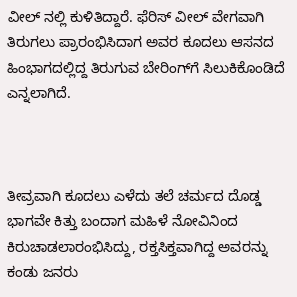ವೀಲ್ ನಲ್ಲಿ ಕುಳಿತಿದ್ದಾರೆ. ಫೆರಿಸ್ ವೀಲ್ ವೇಗವಾಗಿ ತಿರುಗಲು ಪ್ರಾರಂಭಿಸಿದಾಗ ಅವರ ಕೂದಲು ಆಸನದ ಹಿಂಭಾಗದಲ್ಲಿದ್ದ ತಿರುಗುವ ಬೇರಿಂಗ್‌ಗೆ ಸಿಲುಕಿಕೊಂಡಿದೆ ಎನ್ನಲಾಗಿದೆ.



ತೀವ್ರವಾಗಿ ಕೂದಲು ಎಳೆದು ತಲೆ ಚರ್ಮದ ದೊಡ್ಡ ಭಾಗವೇ ಕಿತ್ತು ಬಂದಾಗ ಮಹಿಳೆ ನೋವಿನಿಂದ ಕಿರುಚಾಡಲಾರಂಭಿಸಿದ್ದು, ರಕ್ತಸಿಕ್ತವಾಗಿದ್ದ ಅವರನ್ನು ಕಂಡು ಜನರು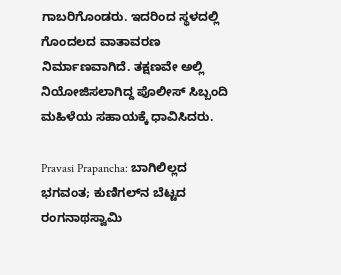ಗಾಬರಿಗೊಂಡರು. ಇದರಿಂದ ಸ್ಥಳದಲ್ಲಿ ಗೊಂದಲದ ವಾತಾವರಣ ನಿರ್ಮಾಣವಾಗಿದೆ. ತಕ್ಷಣವೇ ಅಲ್ಲಿ ನಿಯೋಜಿಸಲಾಗಿದ್ದ ಪೊಲೀಸ್ ಸಿಬ್ಬಂದಿ ಮಹಿಳೆಯ ಸಹಾಯಕ್ಕೆ ಧಾವಿಸಿದರು.

Pravasi Prapancha: ಬಾಗಿಲಿಲ್ಲದ ಭಗವಂತ; ಕುಣಿಗಲ್‌ನ ಬೆಟ್ಟದ ರಂಗನಾಥಸ್ವಾಮಿ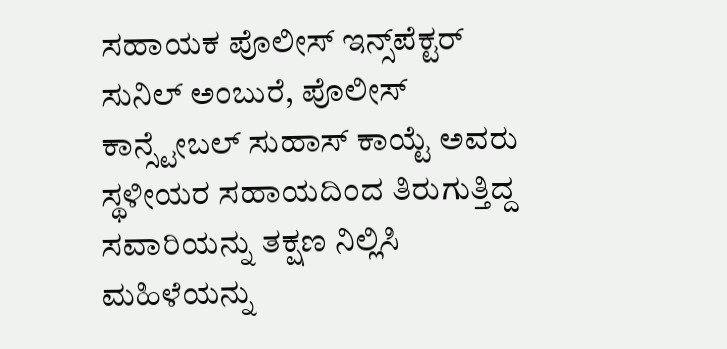ಸಹಾಯಕ ಪೊಲೀಸ್ ಇನ್ಸ್‌ಪೆಕ್ಟರ್ ಸುನಿಲ್ ಅಂಬುರೆ, ಪೊಲೀಸ್ ಕಾನ್ಸ್ಟೇಬಲ್ ಸುಹಾಸ್ ಕಾಯ್ಟೆ ಅವರು ಸ್ಥಳೀಯರ ಸಹಾಯದಿಂದ ತಿರುಗುತ್ತಿದ್ದ ಸವಾರಿಯನ್ನು ತಕ್ಷಣ ನಿಲ್ಲಿಸಿ ಮಹಿಳೆಯನ್ನು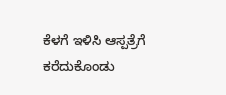ಕೆಳಗೆ ಇಳಿಸಿ ಆಸ್ಪತ್ರೆಗೆ ಕರೆದುಕೊಂಡು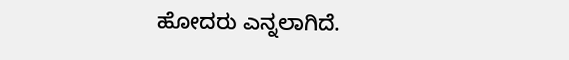ಹೋದರು ಎನ್ನಲಾಗಿದೆ.